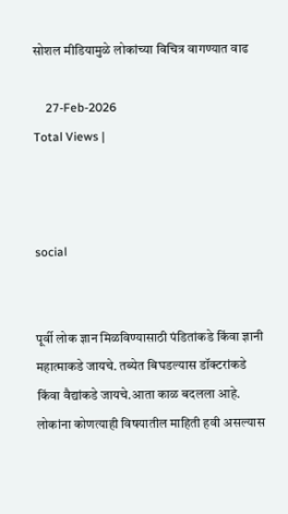सोशल मीडियामुळे लोकांच्या विचित्र वागण्यात वाढ

    27-Feb-2026
Total Views |



social


पूर्वी लोक ज्ञान मिळविण्यासाठी पंडितांकडे किंवा ज्ञानी महात्माकडे जायचे. तब्येत बिघडल्यास डॉक्टरांकडे किंवा वैद्यांकडे जायचे.आता काळ बदलला आहे. लोकांना कोणत्याही विषयातील माहिती हवी असल्यास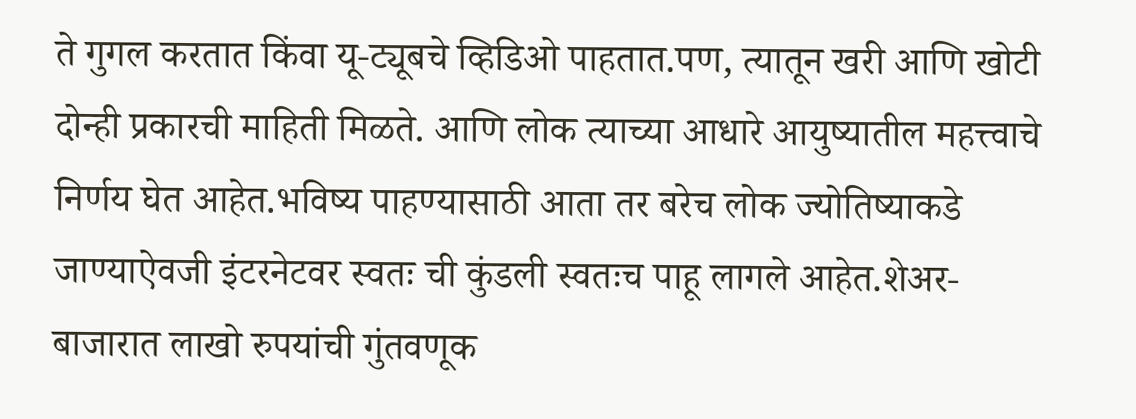ते गुगल करतात किंवा यू-ट्यूबचे व्हिडिओ पाहतात.पण, त्यातून खरी आणि खोटी दोन्ही प्रकारची माहिती मिळते. आणि लोक त्याच्या आधारे आयुष्यातील महत्त्वाचे निर्णय घेत आहेत.भविष्य पाहण्यासाठी आता तर बरेच लोक ज्योतिष्याकडे जाण्याऐवजी इंटरनेटवर स्वतः ची कुंडली स्वतःच पाहू लागले आहेत.शेअर-बाजारात लाखो रुपयांची गुंतवणूक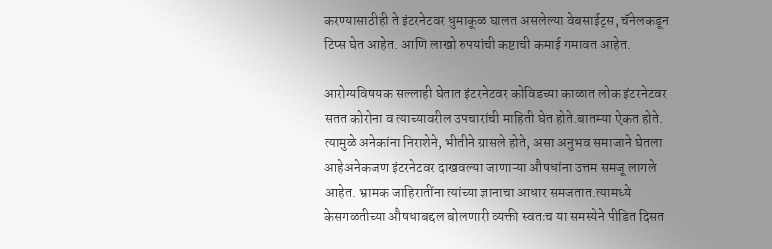करण्यासाठीही ते इंटरनेटवर धुमाकूळ घालत असलेल्या वेबसाईट्स, चॅनेलकडून टिप्स घेत आहेत. आणि लाखो रुपयांची कष्टाची कमाई गमावत आहेत.

आरोग्यविषयक सल्लाही घेतात इंटरनेटवर कोविडच्या काळात लोक इंटरनेटवर सतत कोरोना व त्याच्यावरील उपचारांची माहिती घेत होते.बातम्या ऐकत होते. त्यामुळे अनेकांना निराशेने, भीतीने ग्रासले होते, असा अनुभव समाजाने घेतला आहेअनेकजण इंटरनेटवर दाखवल्या जाणाऱ्या औषधांना उत्तम समजू लागले आहेत. भ्रामक जाहिरातींना त्यांच्या ज्ञानाचा आधार समजतात.त्यामध्ये केसगळतीच्या औषधाबद्दल बोलणारी व्यक्ती स्वतःच या समस्येने पीडित दिसत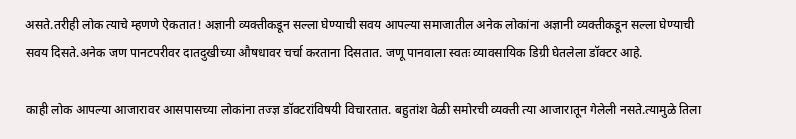असते.तरीही लोक त्याचे म्हणणे ऐकतात! अज्ञानी व्यक्तीकडून सल्ला घेण्याची सवय आपल्या समाजातील अनेक लोकांना अज्ञानी व्यक्तीकडून सल्ला घेण्याची सवय दिसते.अनेक जण पानटपरीवर दातदुखीच्या औषधावर चर्चा करताना दिसतात. जणू पानवाला स्वतः व्यावसायिक डिग्री घेतलेला डॉक्टर आहे.

काही लोक आपल्या आजारावर आसपासच्या लोकांना तज्ज्ञ डॉक्टरांविषयी विचारतात. बहुतांश वेळी समोरची व्यक्ती त्या आजारातून गेलेली नसते.त्यामुळे तिला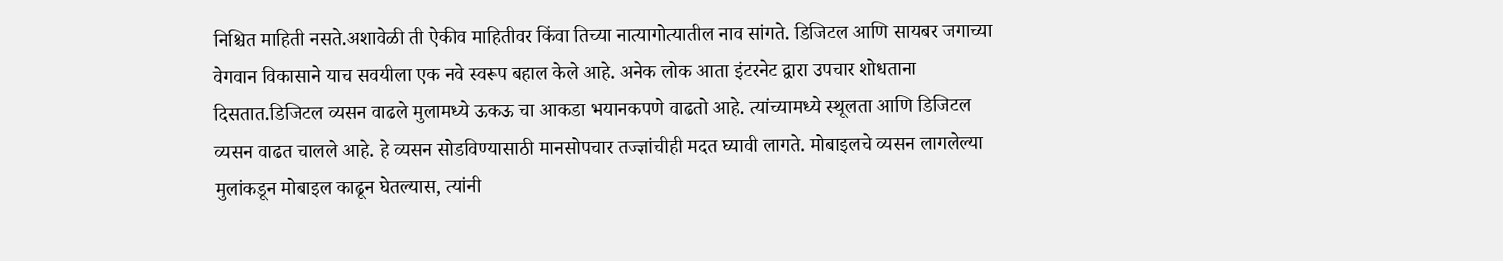निश्चित माहिती नसते.अशावेळी ती ऐकीव माहितीवर किंवा तिच्या नात्यागोत्यातील नाव सांगते. डिजिटल आणि सायबर जगाच्या वेगवान विकासाने याच सवयीला एक नवे स्वरूप बहाल केले आहे. अनेक लोक आता इंटरनेट द्वारा उपचार शोधताना दिसतात.डिजिटल व्यसन वाढले मुलामध्ये ऊकऊ चा आकडा भयानकपणे वाढतो आहे. त्यांच्यामध्ये स्थूलता आणि डिजिटल व्यसन वाढत चालले आहे. हे व्यसन सोडविण्यासाठी मानसोपचार तज्ज्ञांचीही मदत घ्यावी लागते. मोबाइलचे व्यसन लागलेल्या मुलांकडून मोबाइल काढून घेतल्यास, त्यांनी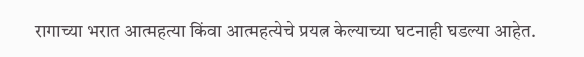रागाच्या भरात आत्महत्या किंवा आत्महत्येचे प्रयत्न केल्याच्या घटनाही घडल्या आहेत.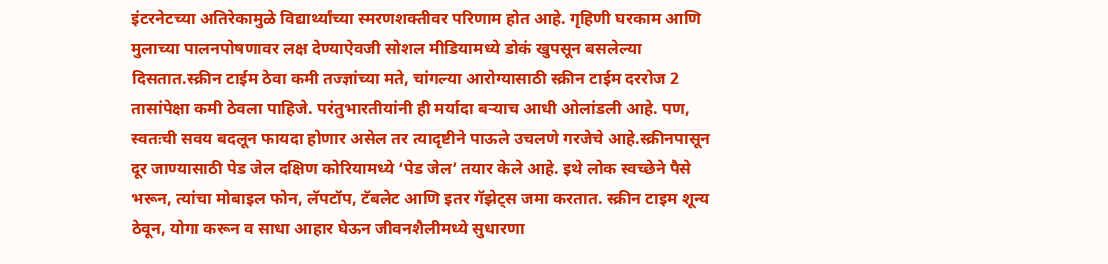इंटरनेटच्या अतिरेकामुळे विद्यार्थ्यांच्या स्मरणशक्तीवर परिणाम होत आहे. गृहिणी घरकाम आणि मुलाच्या पालनपोषणावर लक्ष देण्याऐवजी सोशल मीडियामध्ये डोकं खुपसून बसलेल्या दिसतात.स्क्रीन टाईम ठेवा कमी तज्ज्ञांच्या मते, चांगल्या आरोग्यासाठी स्क्रीन टाईम दररोज 2 तासांपेक्षा कमी ठेवला पाहिजे. परंतुभारतीयांनी ही मर्यादा बऱ्याच आधी ओलांडली आहे. पण, स्वतःची सवय बदलून फायदा होणार असेल तर त्यादृष्टीने पाऊले उचलणे गरजेचे आहे.स्क्रीनपासून दूर जाण्यासाठी पेड जेल दक्षिण कोरियामध्ये ‘पेड जेल’ तयार केले आहे. इथे लोक स्वच्छेने पैसे भरून, त्यांचा मोबाइल फोन, लॅपटॉप, टॅबलेट आणि इतर गॅझेट्स जमा करतात. स्क्रीन टाइम शून्य ठेवून, योगा करून व साधा आहार घेऊन जीवनशैलीमध्ये सुधारणा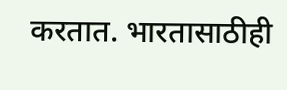करतात. भारतासाठीही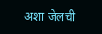अशा जेलची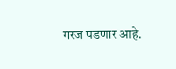गरज पडणार आहे.